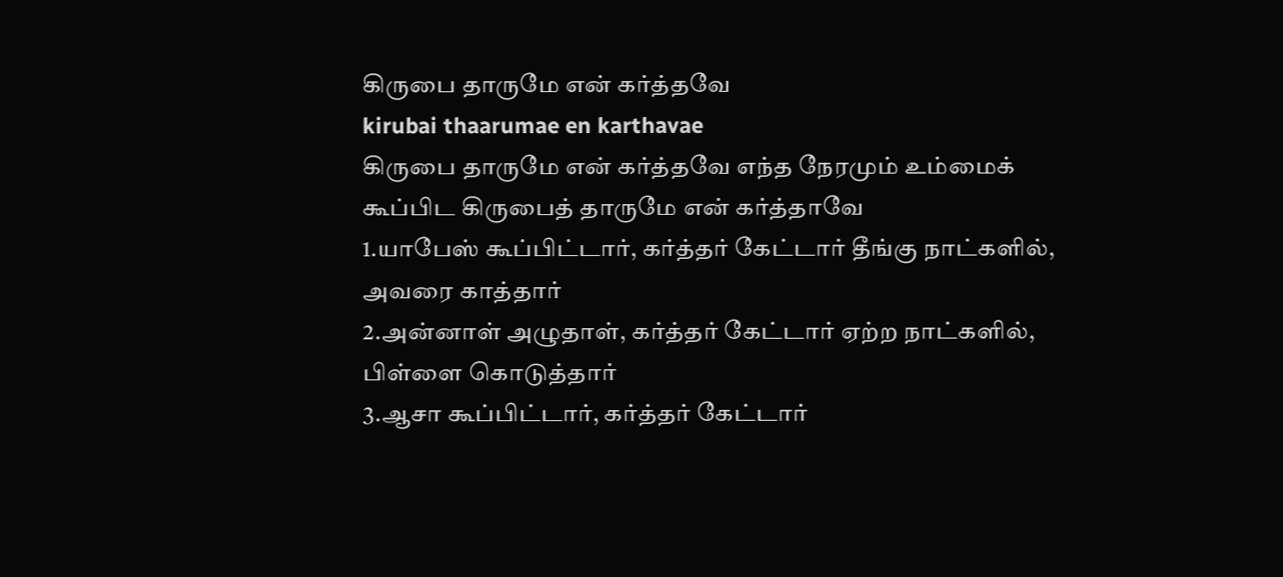கிருபை தாருமே என் கர்த்தவே
kirubai thaarumae en karthavae
கிருபை தாருமே என் கர்த்தவே எந்த நேரமும் உம்மைக் கூப்பிட கிருபைத் தாருமே என் கர்த்தாவே
1.யாபேஸ் கூப்பிட்டார், கர்த்தர் கேட்டார் தீங்கு நாட்களில், அவரை காத்தார்
2.அன்னாள் அழுதாள், கர்த்தர் கேட்டார் ஏற்ற நாட்களில், பிள்ளை கொடுத்தார்
3.ஆசா கூப்பிட்டார், கர்த்தர் கேட்டார்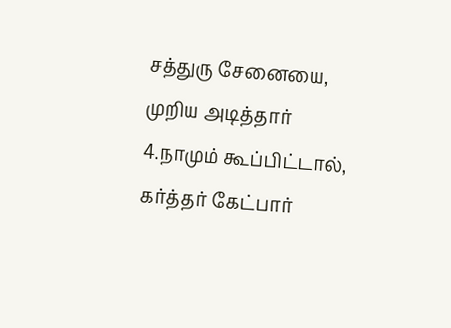சத்துரு சேனையை, முறிய அடித்தார்
4.நாமும் கூப்பிட்டால், கர்த்தர் கேட்பார்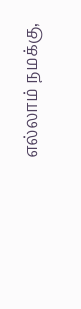எல்லாம் நமக்கு,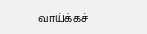வாய்க்கச்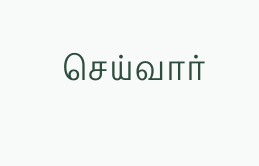செய்வார்